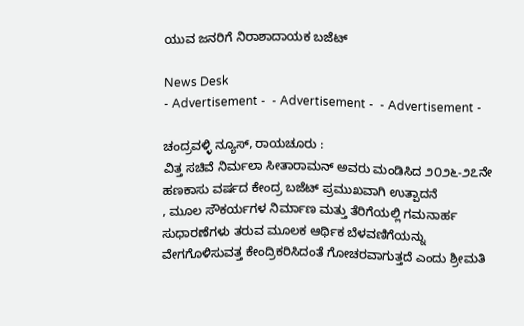ಯುವ ಜನರಿಗೆ ನಿರಾಶಾದಾಯಕ ಬಜೆಟ್

News Desk
- Advertisement -  - Advertisement -  - Advertisement -

ಚಂದ್ರವಳ್ಳಿ ನ್ಯೂಸ್, ರಾಯಚೂರು :
ವಿತ್ತ ಸಚಿವೆ ನಿರ್ಮಲಾ ಸೀತಾರಾಮನ್ ಅವರು ಮಂಡಿಸಿದ ೨೦೨೬-೨೭ನೇ ಹಣಕಾಸು ವರ್ಷದ ಕೇಂದ್ರ ಬಜೆಟ್ ಪ್ರಮುಖವಾಗಿ ಉತ್ಪಾದನೆ
, ಮೂಲ ಸೌಕರ್ಯಗಳ ನಿರ್ಮಾಣ ಮತ್ತು ತೆರಿಗೆಯಲ್ಲಿ ಗಮನಾರ್ಹ ಸುಧಾರಣೆಗಳು ತರುವ ಮೂಲಕ ಆರ್ಥಿಕ ಬೆಳವಣಿಗೆಯನ್ನು ವೇಗಗೊಳಿಸುವತ್ತ ಕೇಂದ್ರಿಕರಿಸಿದಂತೆ ಗೋಚರವಾಗುತ್ತದೆ ಎಂದು ಶ್ರೀಮತಿ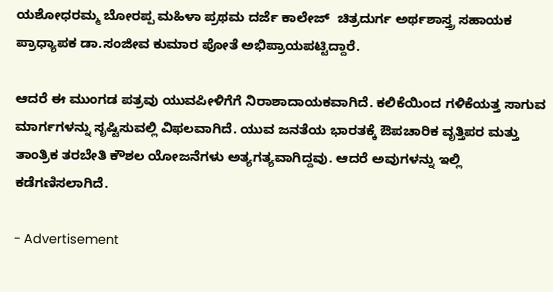ಯಶೋಧರಮ್ಮ ಬೋರಪ್ಪ ಮಹಿಳಾ ಪ್ರಥಮ ದರ್ಜೆ ಕಾಲೇಜ್  ಚಿತ್ರದುರ್ಗ ಅರ್ಥಶಾಸ್ತ್ರ ಸಹಾಯಕ ಪ್ರಾಧ್ಯಾಪಕ ಡಾ.ಸಂಜೀವ ಕುಮಾರ ಪೋತೆ ಅಭಿಪ್ರಾಯಪಟ್ಟಿದ್ದಾರೆ.

ಆದರೆ ಈ ಮುಂಗಡ ಪತ್ರವು ಯುವಪೀಳಿಗೆಗೆ ನಿರಾಶಾದಾಯಕವಾಗಿದೆ. ಕಲಿಕೆಯಿಂದ ಗಳಿಕೆಯತ್ತ ಸಾಗುವ ಮಾರ್ಗಗಳನ್ನು ಸೃಷ್ಟಿಸುವಲ್ಲಿ ವಿಫಲವಾಗಿದೆ. ಯುವ ಜನತೆಯ ಭಾರತಕ್ಕೆ ಔಪಚಾರಿಕ ವೃತ್ತಿಪರ ಮತ್ತು ತಾಂತ್ರಿಕ ತರಬೇತಿ ಕೌಶಲ ಯೋಜನೆಗಳು ಅತ್ಯಗತ್ಯವಾಗಿದ್ದವು. ಆದರೆ ಅವುಗಳನ್ನು ಇಲ್ಲಿ ಕಡೆಗಣಿಸಲಾಗಿದೆ.

- Advertisement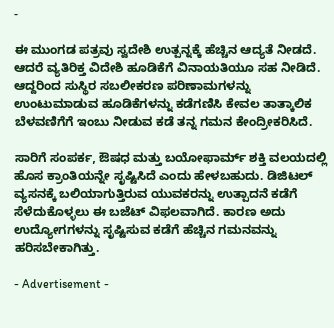-

ಈ ಮುಂಗಡ ಪತ್ರವು ಸ್ವದೇಶಿ ಉತ್ಪನ್ನಕ್ಕೆ ಹೆಚ್ಚಿನ ಆದ್ಯತೆ ನೀಡದೆ. ಆದರೆ ವ್ಯತಿರಿಕ್ತ ವಿದೇಶಿ ಹೂಡಿಕೆಗೆ ವಿನಾಯತಿಯೂ ಸಹ ನೀಡಿದೆ. ಆದ್ದರಿಂದ ಸುಸ್ಥಿರ ಸಬಲೀಕರಣ ಪರಿಣಾಮಗಳನ್ನು ಉಂಟುಮಾಡುವ ಹೂಡಿಕೆಗಳನ್ನು ಕಡೆಗಣಿಸಿ ಕೇವಲ ತಾತ್ಕಾಲಿಕ ಬೆಳವಣಿಗೆಗೆ ಇಂಬು ನೀಡುವ ಕಡೆ ತನ್ನ ಗಮನ ಕೇಂದ್ರೀಕರಿಸಿದೆ.

ಸಾರಿಗೆ ಸಂಪರ್ಕ, ಔಷಧ ಮತ್ತು ಬಯೋಫಾರ್ಮ್ ಶಕ್ತಿ ವಲಯದಲ್ಲಿ ಹೊಸ ಕ್ರಾಂತಿಯನ್ನೇ ಸೃಷ್ಟಿಸಿದೆ ಎಂದು ಹೇಳಬಹುದು. ಡಿಜಿಟಲ್ ವ್ಯಸನಕ್ಕೆ ಬಲಿಯಾಗುತ್ತಿರುವ ಯುವಕರನ್ನು ಉತ್ಪಾದನೆ ಕಡೆಗೆ ಸೆಳೆದುಕೊಳ್ಳಲು ಈ ಬಜೆಟ್ ವಿಫಲವಾಗಿದೆ. ಕಾರಣ ಅದು ಉದ್ಯೋಗಗಳನ್ನು ಸೃಷ್ಟಿಸುವ ಕಡೆಗೆ ಹೆಚ್ಚಿನ ಗಮನವನ್ನು ಹರಿಸಬೇಕಾಗಿತ್ತು.

- Advertisement -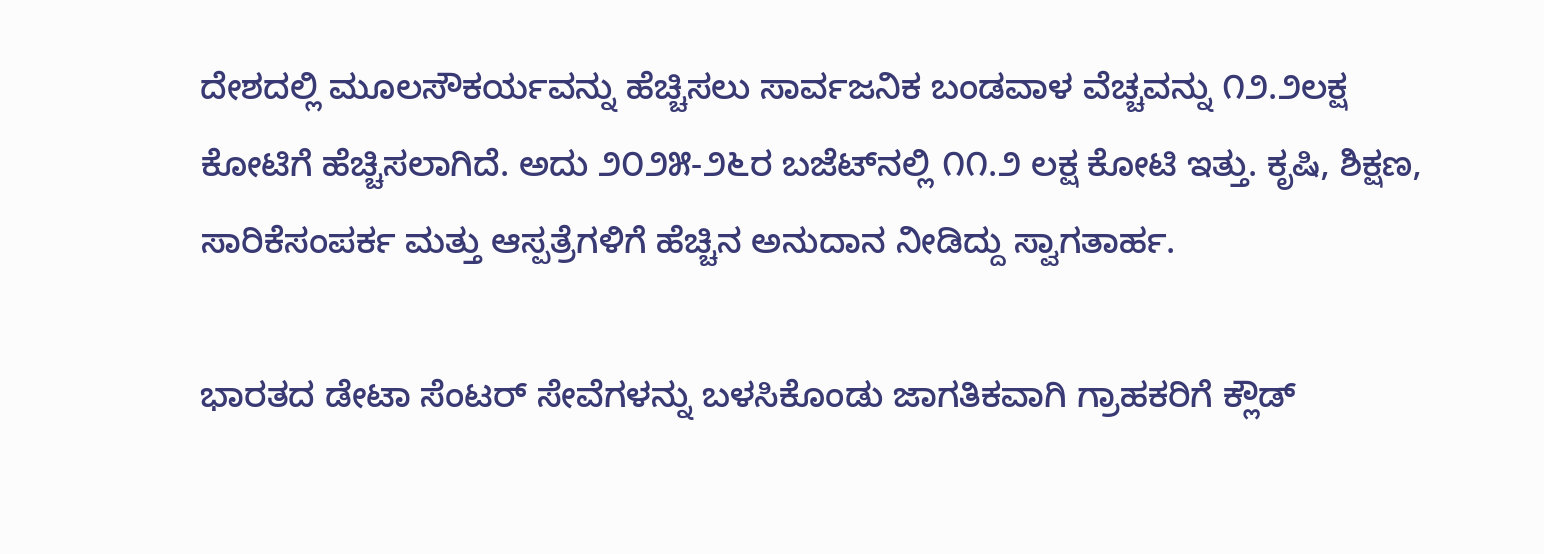ದೇಶದಲ್ಲಿ ಮೂಲಸೌಕರ್ಯವನ್ನು ಹೆಚ್ಚಿಸಲು ಸಾರ್ವಜನಿಕ ಬಂಡವಾಳ ವೆಚ್ಚವನ್ನು ೧೨.೨ಲಕ್ಷ ಕೋಟಿಗೆ ಹೆಚ್ಚಿಸಲಾಗಿದೆ. ಅದು ೨೦೨೫-೨೬ರ ಬಜೆಟ್‌ನಲ್ಲಿ ೧೧.೨ ಲಕ್ಷ ಕೋಟಿ ಇತ್ತು. ಕೃಷಿ, ಶಿಕ್ಷಣ, ಸಾರಿಕೆಸಂಪರ್ಕ ಮತ್ತು ಆಸ್ಪತ್ರೆಗಳಿಗೆ ಹೆಚ್ಚಿನ ಅನುದಾನ ನೀಡಿದ್ದು ಸ್ವಾಗತಾರ್ಹ.

ಭಾರತದ ಡೇಟಾ ಸೆಂಟರ್ ಸೇವೆಗಳನ್ನು ಬಳಸಿಕೊಂಡು ಜಾಗತಿಕವಾಗಿ ಗ್ರಾಹಕರಿಗೆ ಕ್ಲೌಡ್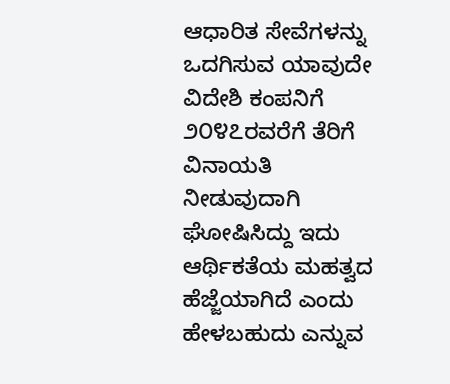ಆಧಾರಿತ ಸೇವೆಗಳನ್ನು ಒದಗಿಸುವ ಯಾವುದೇ ವಿದೇಶಿ ಕಂಪನಿಗೆ ೨೦೪೭ರವರೆಗೆ ತೆರಿಗೆ ವಿನಾಯತಿ ನೀಡುವುದಾಗಿ ಘೋಷಿಸಿದ್ದು ಇದು ಆರ್ಥಿಕತೆಯ ಮಹತ್ವದ ಹೆಜ್ಜೆಯಾಗಿದೆ ಎಂದು ಹೇಳಬಹುದು ಎನ್ನುವ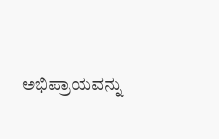ಅಭಿಪ್ರಾಯವನ್ನು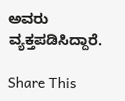ಅವರು ವ್ಯಕ್ತಪಡಿಸಿದ್ದಾರೆ.

Share This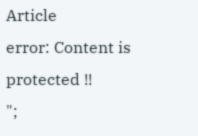Article
error: Content is protected !!
";